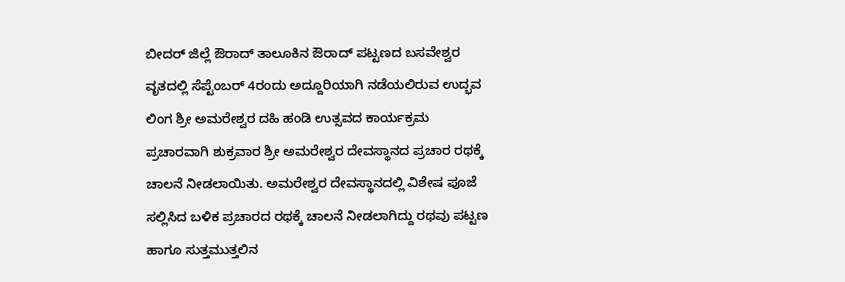ಬೀದರ್ ಜಿಲ್ಲೆ ಔರಾದ್ ತಾಲೂಕಿನ ಔರಾದ್ ಪಟ್ಟಣದ ಬಸವೇಶ್ವರ ವೃತದಲ್ಲಿ ಸೆಪ್ಟೆಂಬರ್ 4ರಂದು ಅದ್ದೂರಿಯಾಗಿ ನಡೆಯಲಿರುವ ಉದ್ಭವ ಲಿಂಗ ಶ್ರೀ ಅಮರೇಶ್ವರ ದಹಿ ಹಂಡಿ ಉತ್ಸವದ ಕಾರ್ಯಕ್ರಮ ಪ್ರಚಾರವಾಗಿ ಶುಕ್ರವಾರ ಶ್ರೀ ಅಮರೇಶ್ವರ ದೇವಸ್ಥಾನದ ಪ್ರಚಾರ ರಥಕ್ಕೆ ಚಾಲನೆ ನೀಡಲಾಯಿತು. ಅಮರೇಶ್ವರ ದೇವಸ್ಥಾನದಲ್ಲಿ ವಿಶೇಷ ಪೂಜೆ ಸಲ್ಲಿಸಿದ ಬಳಿಕ ಪ್ರಚಾರದ ರಥಕ್ಕೆ ಚಾಲನೆ ನೀಡಲಾಗಿದ್ದು ರಥವು ಪಟ್ಟಣ ಹಾಗೂ ಸುತ್ತಮುತ್ತಲಿನ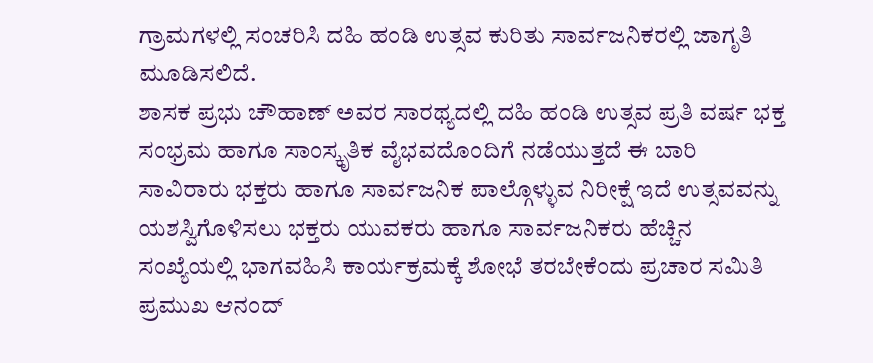ಗ್ರಾಮಗಳಲ್ಲಿ ಸಂಚರಿಸಿ ದಹಿ ಹಂಡಿ ಉತ್ಸವ ಕುರಿತು ಸಾರ್ವಜನಿಕರಲ್ಲಿ ಜಾಗೃತಿ ಮೂಡಿಸಲಿದೆ.
ಶಾಸಕ ಪ್ರಭು ಚೌಹಾಣ್ ಅವರ ಸಾರಥ್ಯದಲ್ಲಿ ದಹಿ ಹಂಡಿ ಉತ್ಸವ ಪ್ರತಿ ವರ್ಷ ಭಕ್ತ ಸಂಭ್ರಮ ಹಾಗೂ ಸಾಂಸ್ಕೃತಿಕ ವೈಭವದೊಂದಿಗೆ ನಡೆಯುತ್ತದೆ ಈ ಬಾರಿ ಸಾವಿರಾರು ಭಕ್ತರು ಹಾಗೂ ಸಾರ್ವಜನಿಕ ಪಾಲ್ಗೊಳ್ಳುವ ನಿರೀಕ್ಷೆ ಇದೆ ಉತ್ಸವವನ್ನು ಯಶಸ್ವಿಗೊಳಿಸಲು ಭಕ್ತರು ಯುವಕರು ಹಾಗೂ ಸಾರ್ವಜನಿಕರು ಹೆಚ್ಚಿನ ಸಂಖ್ಯೆಯಲ್ಲಿ ಭಾಗವಹಿಸಿ ಕಾರ್ಯಕ್ರಮಕ್ಕೆ ಶೋಭೆ ತರಬೇಕೆಂದು ಪ್ರಚಾರ ಸಮಿತಿ ಪ್ರಮುಖ ಆನಂದ್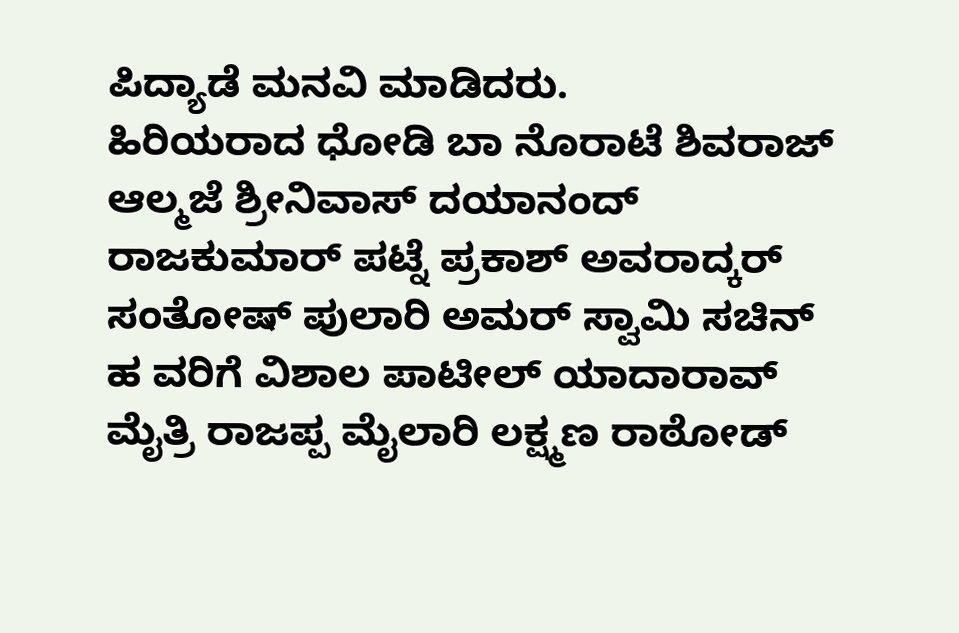ಪಿದ್ಯಾಡೆ ಮನವಿ ಮಾಡಿದರು.
ಹಿರಿಯರಾದ ಧೋಡಿ ಬಾ ನೊರಾಟೆ ಶಿವರಾಜ್ ಆಲ್ಮಜೆ ಶ್ರೀನಿವಾಸ್ ದಯಾನಂದ್ ರಾಜಕುಮಾರ್ ಪಟ್ನೆ ಪ್ರಕಾಶ್ ಅವರಾದ್ಕರ್ ಸಂತೋಷ್ ಪುಲಾರಿ ಅಮರ್ ಸ್ವಾಮಿ ಸಚಿನ್ ಹ ವರಿಗೆ ವಿಶಾಲ ಪಾಟೀಲ್ ಯಾದಾರಾವ್ ಮೈತ್ರಿ ರಾಜಪ್ಪ ಮೈಲಾರಿ ಲಕ್ಷ್ಮಣ ರಾಠೋಡ್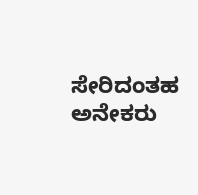ಸೇರಿದಂತಹ ಅನೇಕರು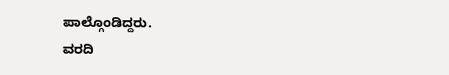ಪಾಲ್ಗೊಂಡಿದ್ದರು.
ವರದಿ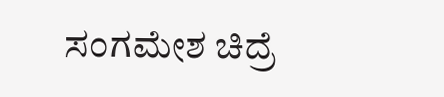ಸಂಗಮೇಶ ಚಿದ್ರೆ